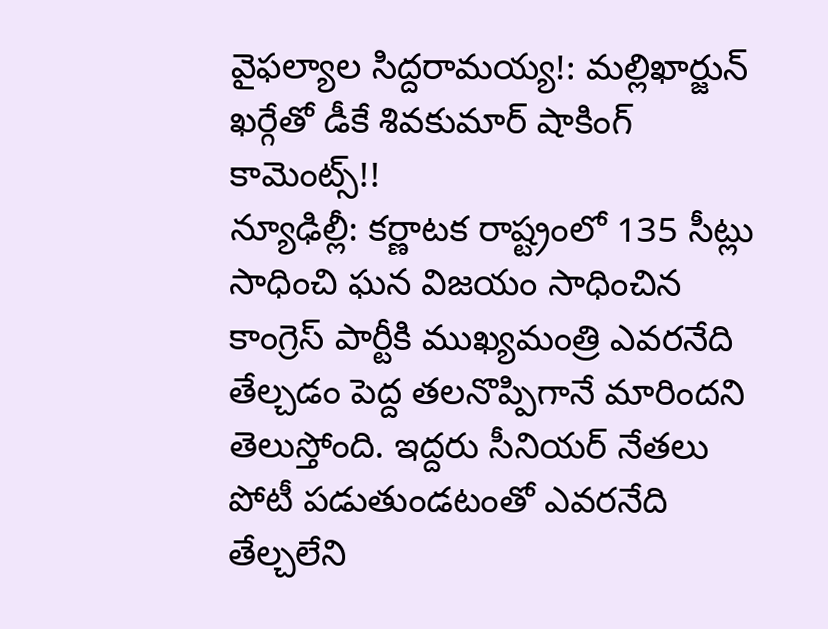వైఫల్యాల సిద్దరామయ్య!: మల్లిఖార్జున్ ఖర్గేతో డీకే శివకుమార్ షాకింగ్ కామెంట్స్!!
న్యూఢిల్లీ: కర్ణాటక రాష్ట్రంలో 135 సీట్లు సాధించి ఘన విజయం సాధించిన కాంగ్రెస్ పార్టీకి ముఖ్యమంత్రి ఎవరనేది తేల్చడం పెద్ద తలనొప్పిగానే మారిందని తెలుస్తోంది. ఇద్దరు సీనియర్ నేతలు పోటీ పడుతుండటంతో ఎవరనేది తేల్చలేని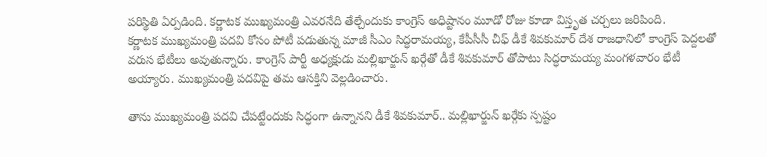పరిస్థితి ఏర్పడింది. కర్ణాటక ముఖ్యమంత్రి ఎవరనేది తేల్చేందుకు కాంగ్రెస్ అధిష్టానం మూడో రోజు కూడా విస్తృత చర్చలు జరిపింది.
కర్ణాటక ముఖ్యమంత్రి పదవి కోసం పోటీ పడుతున్న మాజీ సీఎం సిద్ధరామయ్య, కేపీసీసీ చీఫ్ డీకే శివకుమార్ దేశ రాజధానిలో కాంగ్రెస్ పెద్దలతో వరుస భేటీలు అవుతున్నారు. కాంగ్రెస్ పార్టీ అధ్యక్షుడు మల్లిఖార్జున్ ఖర్గేతో డీకే శివకుమార్ తోపాటు సిద్ధరామయ్య మంగళవారం భేటీ అయ్యారు. ముఖ్యమంత్రి పదవిపై తమ ఆసక్తిని వెల్లడించారు.

తాను ముఖ్యమంత్రి పదవి చేపట్టేందుకు సిద్ధంగా ఉన్నానని డీకే శివకుమార్.. మల్లిఖార్జున్ ఖర్గేకు స్పష్టం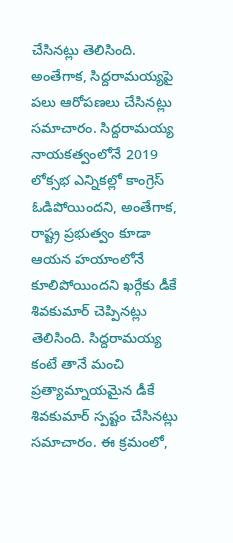చేసినట్లు తెలిసింది. అంతేగాక, సిద్దరామయ్యపై పలు ఆరోపణలు చేసినట్లు సమాచారం. సిద్దరామయ్య నాయకత్వంలోనే 2019 లోక్సభ ఎన్నికల్లో కాంగ్రెస్ ఓడిపోయిందని, అంతేగాక, రాష్ట్ర ప్రభుత్వం కూడా ఆయన హయాంలోనే కూలిపోయిందని ఖర్గేకు డీకే శివకుమార్ చెప్పినట్లు తెలిసింది. సిద్దరామయ్య కంటే తానే మంచి ప్రత్యామ్నాయమైన డీకే శివకుమార్ స్పష్టం చేసినట్లు సమాచారం. ఈ క్రమంలో,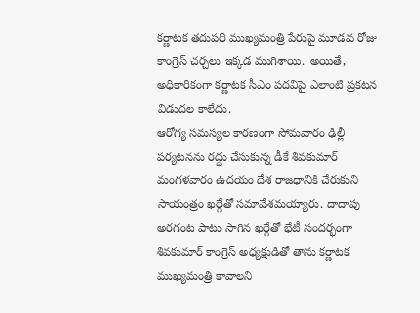కర్ణాటక తదుపరి ముఖ్యమంత్రి పేరుపై మూడవ రోజు కాంగ్రెస్ చర్చలు ఇక్కడ ముగిశాయి. అయితే, అధికారికంగా కర్ణాటక సీఎం పదవిపై ఎలాంటి ప్రకటన విడుదల కాలేదు.
ఆరోగ్య సమస్యల కారణంగా సోమవారం ఢిల్లీ పర్యటనను రద్దు చేసుకున్న డీకే శివకుమార్ మంగళవారం ఉదయం దేశ రాజధానికి చేరుకుని సాయంత్రం ఖర్గేతో సమావేశమయ్యారు. దాదాపు అరగంట పాటు సాగిన ఖర్గేతో భేటీ సందర్భంగా శివకుమార్ కాంగ్రెస్ అధ్యక్షుడితో తాను కర్ణాటక ముఖ్యమంత్రి కావాలని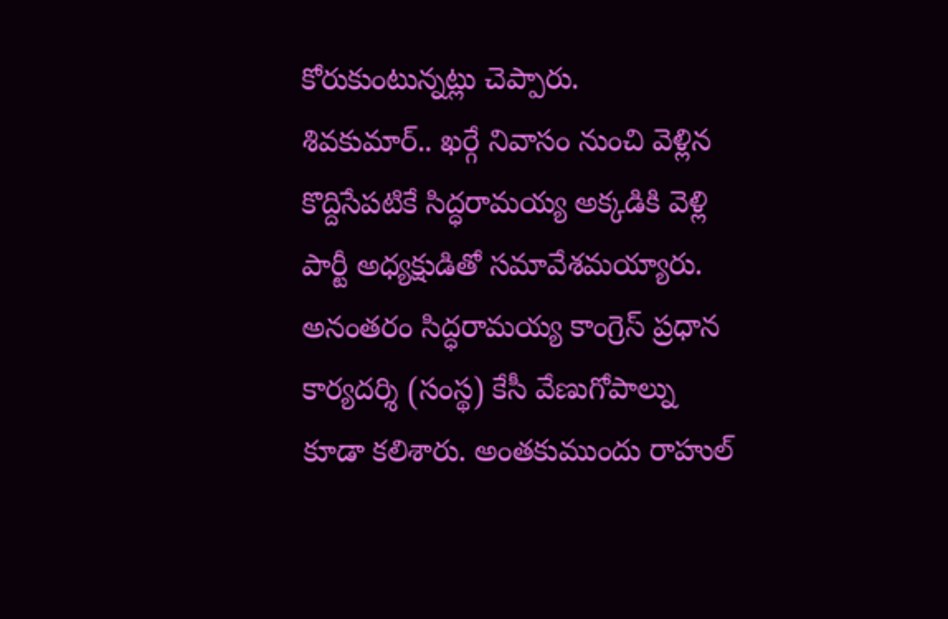కోరుకుంటున్నట్లు చెప్పారు.
శివకుమార్.. ఖర్గే నివాసం నుంచి వెళ్లిన కొద్దిసేపటికే సిద్ధరామయ్య అక్కడికి వెళ్లి పార్టీ అధ్యక్షుడితో సమావేశమయ్యారు. అనంతరం సిద్ధరామయ్య కాంగ్రెస్ ప్రధాన కార్యదర్శి (సంస్థ) కేసీ వేణుగోపాల్ను కూడా కలిశారు. అంతకుముందు రాహుల్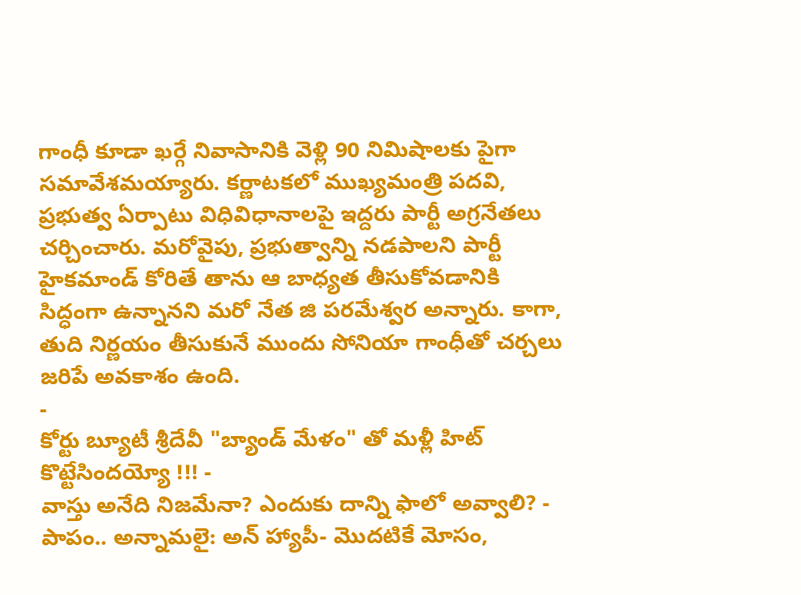గాంధీ కూడా ఖర్గే నివాసానికి వెళ్లి 90 నిమిషాలకు పైగా సమావేశమయ్యారు. కర్ణాటకలో ముఖ్యమంత్రి పదవి, ప్రభుత్వ ఏర్పాటు విధివిధానాలపై ఇద్దరు పార్టీ అగ్రనేతలు చర్చించారు. మరోవైపు, ప్రభుత్వాన్ని నడపాలని పార్టీ హైకమాండ్ కోరితే తాను ఆ బాధ్యత తీసుకోవడానికి సిద్ధంగా ఉన్నానని మరో నేత జి పరమేశ్వర అన్నారు. కాగా, తుది నిర్ణయం తీసుకునే ముందు సోనియా గాంధీతో చర్చలు జరిపే అవకాశం ఉంది.
-
కోర్టు బ్యూటీ శ్రీదేవీ "బ్యాండ్ మేళం" తో మళ్లీ హిట్ కొట్టేసిందయ్యో !!! -
వాస్తు అనేది నిజమేనా? ఎందుకు దాన్ని ఫాలో అవ్వాలి? -
పాపం.. అన్నామలై: అన్ హ్యాపీ- మొదటికే మోసం,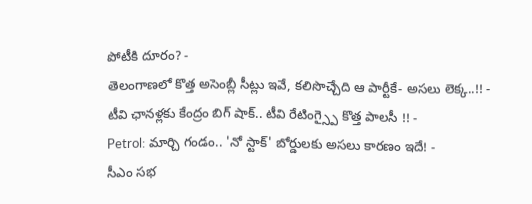పోటీకి దూరం? -
తెలంగాణలో కొత్త అసెంబ్లీ సీట్లు ఇవే, కలిసొచ్చేది ఆ పార్టీకే- అసలు లెక్క..!! -
టీవి ఛానళ్లకు కేంద్రం బిగ్ షాక్.. టీవి రేటింగ్స్పై కొత్త పాలసీ !! -
Petrol: మార్చి గండం.. 'నో స్టాక్' బోర్డులకు అసలు కారణం ఇదే! -
సీఎం సభ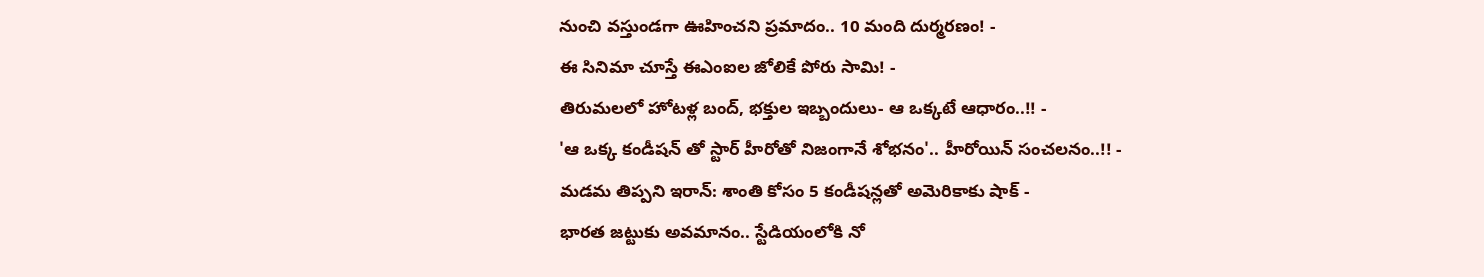నుంచి వస్తుండగా ఊహించని ప్రమాదం.. 10 మంది దుర్మరణం! -
ఈ సినిమా చూస్తే ఈఎంఐల జోలికే పోరు సామి! -
తిరుమలలో హోటళ్ల బంద్, భక్తుల ఇబ్బందులు- ఆ ఒక్కటే ఆధారం..!! -
'ఆ ఒక్క కండీషన్ తో స్టార్ హీరోతో నిజంగానే శోభనం'.. హీరోయిన్ సంచలనం..!! -
మడమ తిప్పని ఇరాన్: శాంతి కోసం 5 కండీషన్లతో అమెరికాకు షాక్ -
భారత జట్టుకు అవమానం.. స్టేడియంలోకి నో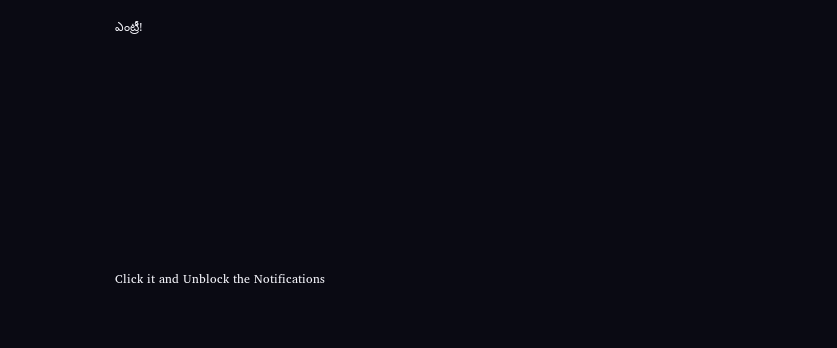ఎంట్రీ!











Click it and Unblock the Notifications